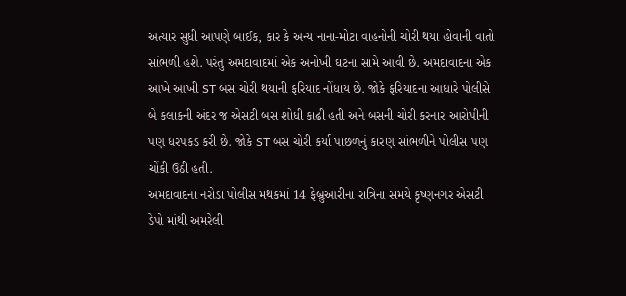અત્યાર સુધી આપણે બાઈક, કાર કે અન્ય નાના-મોટા વાહનોની ચોરી થયા હોવાની વાતો સાંભળી હશે. પરંતુ અમદાવાદમાં એક અનોખી ઘટના સામે આવી છે. અમદાવાદના એક આખે આખી ST બસ ચોરી થયાની ફરિયાદ નોંધાય છે. જોકે ફરિયાદના આધારે પોલીસે બે કલાકની અંદર જ એસટી બસ શોધી કાઢી હતી અને બસની ચોરી કરનાર આરોપીની પણ ધરપકડ કરી છે. જોકે ST બસ ચોરી કર્યા પાછળનું કારણ સાંભળીને પોલીસ પણ ચોંકી ઉઠી હતી.
અમદાવાદના નરોડા પોલીસ મથકમાં 14 ફેબ્રુઆરીના રાત્રિના સમયે કૃષ્ણનગર એસટી ડેપો માંથી અમરેલી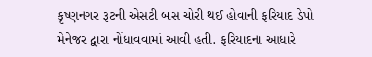કૃષ્ણનગર રૂટની એસટી બસ ચોરી થઈ હોવાની ફરિયાદ ડેપો મેનેજર દ્વારા નોંધાવવામાં આવી હતી. ફરિયાદના આધારે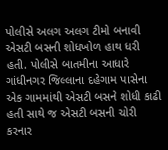પોલીસે અલગ અલગ ટીમો બનાવી એસટી બસની શોધખોળ હાથ ધરી હતી. પોલીસે બાતમીના આધારે ગાંધીનગર જિલ્લાના દહેગામ પાસેના એક ગામમાંથી એસટી બસને શોધી કાઢી હતી સાથે જ એસટી બસની ચોરી કરનાર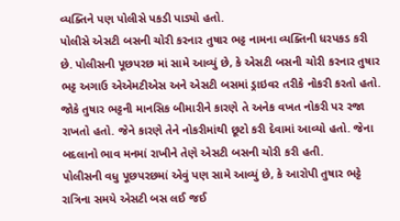વ્યક્તિને પણ પોલીસે પકડી પાડ્યો હતો.
પોલીસે એસટી બસની ચોરી કરનાર તુષાર ભટ્ટ નામના વ્યક્તિની ધરપકડ કરી છે. પોલીસની પૂછપરછ માં સામે આવ્યું છે, કે એસટી બસની ચોરી કરનાર તુષાર ભટ્ટ અગાઉ એએમટીએસ અને એસટી બસમાં ડ્રાઇવર તરીકે નોકરી કરતો હતો. જોકે તુષાર ભટ્ટની માનસિક બીમારીને કારણે તે અનેક વખત નોકરી પર રજા રાખતો હતો. જેને કારણે તેને નોકરીમાંથી છૂટો કરી દેવામાં આવ્યો હતો. જેના બદલાનો ભાવ મનમાં રાખીને તેણે એસટી બસની ચોરી કરી હતી.
પોલીસની વધુ પૂછપરછમાં એવું પણ સામે આવ્યું છે, કે આરોપી તુષાર ભટ્ટે રાત્રિના સમયે એસટી બસ લઈ જઈ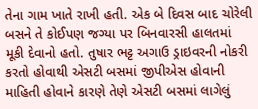તેના ગામ ખાતે રાખી હતી. એક બે દિવસ બાદ ચોરેલી બસને તે કોઈપણ જગ્યા પર બિનવારસી હાલતમાં મૂકી દેવાનો હતો. તુષાર ભટ્ટ અગાઉ ડ્રાઇવરની નોકરી કરતો હોવાથી એસટી બસમાં જીપીએસ હોવાની માહિતી હોવાને કારણે તેણે એસટી બસમાં લાગેલું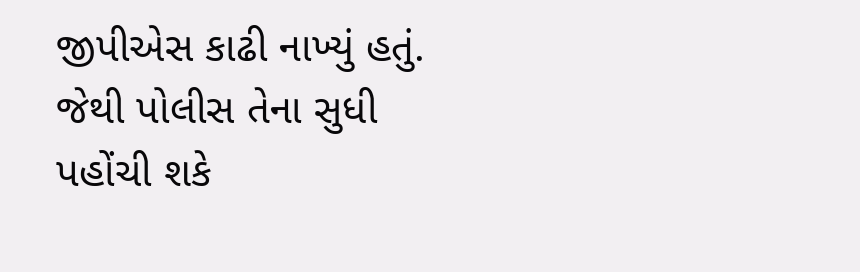જીપીએસ કાઢી નાખ્યું હતું. જેથી પોલીસ તેના સુધી પહોંચી શકે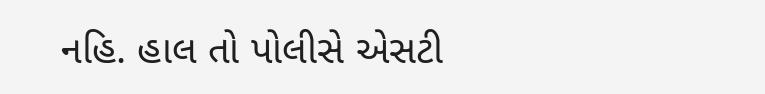નહિ. હાલ તો પોલીસે એસટી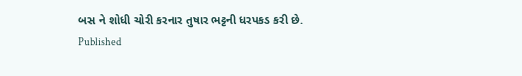બસ ને શોધી ચોરી કરનાર તુષાર ભટ્ટની ધરપકડ કરી છે.
Published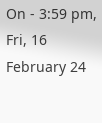On - 3:59 pm, Fri, 16 February 24